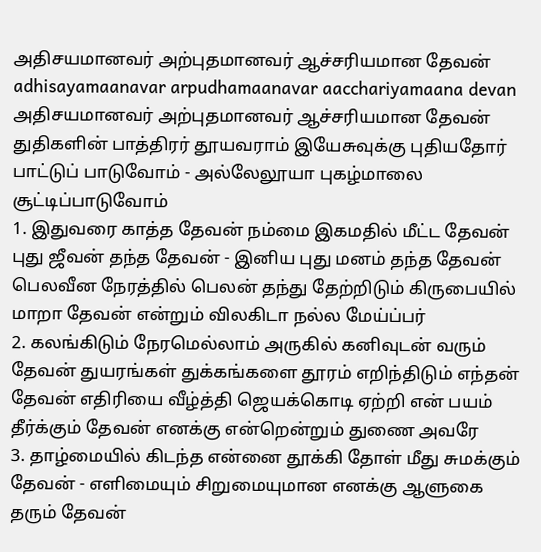அதிசயமானவர் அற்புதமானவர் ஆச்சரியமான தேவன்
adhisayamaanavar arpudhamaanavar aacchariyamaana devan
அதிசயமானவர் அற்புதமானவர் ஆச்சரியமான தேவன் துதிகளின் பாத்திரர் தூயவராம் இயேசுவுக்கு புதியதோர் பாட்டுப் பாடுவோம் - அல்லேலூயா புகழ்மாலை சூட்டிப்பாடுவோம்
1. இதுவரை காத்த தேவன் நம்மை இகமதில் மீட்ட தேவன் புது ஜீவன் தந்த தேவன் - இனிய புது மனம் தந்த தேவன் பெலவீன நேரத்தில் பெலன் தந்து தேற்றிடும் கிருபையில் மாறா தேவன் என்றும் விலகிடா நல்ல மேய்ப்பர்
2. கலங்கிடும் நேரமெல்லாம் அருகில் கனிவுடன் வரும் தேவன் துயரங்கள் துக்கங்களை தூரம் எறிந்திடும் எந்தன் தேவன் எதிரியை வீழ்த்தி ஜெயக்கொடி ஏற்றி என் பயம் தீர்க்கும் தேவன் எனக்கு என்றென்றும் துணை அவரே
3. தாழ்மையில் கிடந்த என்னை தூக்கி தோள் மீது சுமக்கும் தேவன் - எளிமையும் சிறுமையுமான எனக்கு ஆளுகை தரும் தேவன்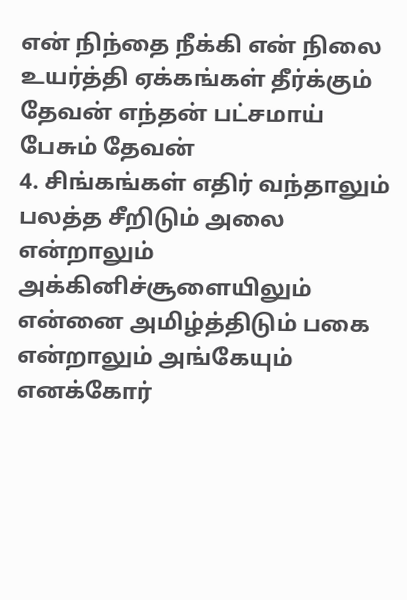என் நிந்தை நீக்கி என் நிலை உயர்த்தி ஏக்கங்கள் தீர்க்கும் தேவன் எந்தன் பட்சமாய் பேசும் தேவன்
4. சிங்கங்கள் எதிர் வந்தாலும் பலத்த சீறிடும் அலை என்றாலும் அக்கினிச்சூளையிலும் என்னை அமிழ்த்திடும் பகை என்றாலும் அங்கேயும் எனக்கோர்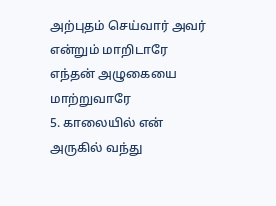அற்புதம் செய்வார் அவர் என்றும் மாறிடாரே எந்தன் அழுகையை மாற்றுவாரே
5. காலையில் என் அருகில் வந்து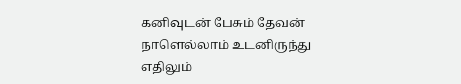கனிவுடன் பேசும் தேவன் நாளெல்லாம் உடனிருந்து எதிலும்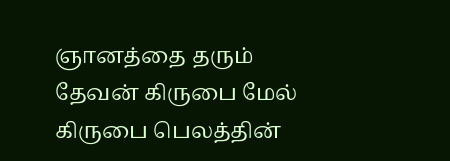ஞானத்தை தரும் தேவன் கிருபை மேல் கிருபை பெலத்தின்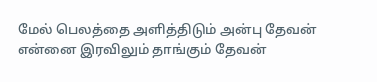மேல் பெலத்தை அளித்திடும் அன்பு தேவன் என்னை இரவிலும் தாங்கும் தேவன்